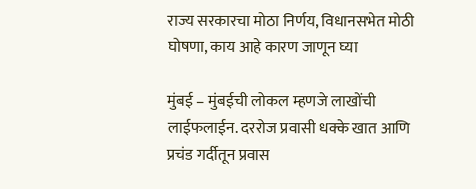राज्य सरकारचा मोठा निर्णय, विधानसभेत मोठी घोषणा, काय आहे कारण जाणून घ्या

मुंबई – मुंबईची लोकल म्हणजे लाखोंची लाईफलाईन. दररोज प्रवासी धक्के खात आणि प्रचंड गर्दीतून प्रवास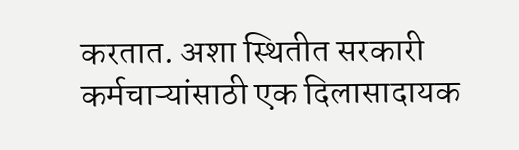करतात. अशा स्थितीत सरकारी कर्मचाऱ्यांसाठी एक दिलासादायक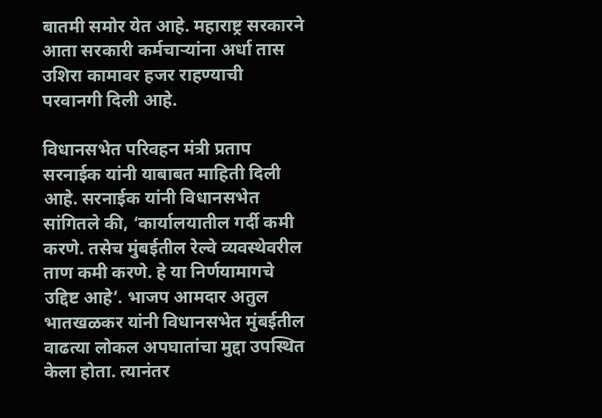बातमी समोर येत आहे. महाराष्ट्र सरकारने आता सरकारी कर्मचाऱ्यांना अर्धा तास उशिरा कामावर हजर राहण्याची परवानगी दिली आहे.

विधानसभेत परिवहन मंत्री प्रताप सरनाईक यांनी याबाबत माहिती दिली आहे. सरनाईक यांनी विधानसभेत सांगितले की, ‘कार्यालयातील गर्दी कमी करणे. तसेच मुंबईतील रेल्वे व्यवस्थेवरील ताण कमी करणे. हे या निर्णयामागचे उद्दिष्ट आहे’. भाजप आमदार अतुल भातखळकर यांनी विधानसभेत मुंबईतील वाढत्या लोकल अपघातांचा मुद्दा उपस्थित केला होता. त्यानंतर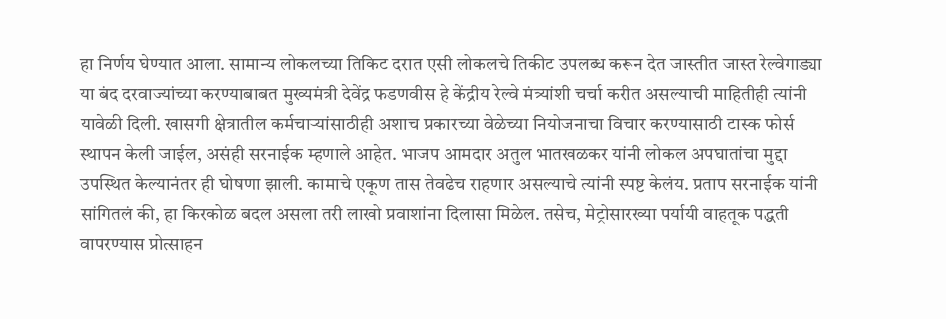हा निर्णय घेण्यात आला. सामान्य लोकलच्या तिकिट दरात एसी लोकलचे तिकीट उपलब्ध करून देत जास्तीत जास्त रेल्वेगाड्या या बंद दरवाज्यांच्या करण्याबाबत मुख्यमंत्री देवेंद्र फडणवीस हे केंद्रीय रेल्वे मंत्र्यांशी चर्चा करीत असल्याची माहितीही त्यांनी यावेळी दिली. खासगी क्षेत्रातील कर्मचाऱ्यांसाठीही अशाच प्रकारच्या वेळेच्या नियोजनाचा विचार करण्यासाठी टास्क फोर्स स्थापन केली जाईल, असंही सरनाईक म्हणाले आहेत. भाजप आमदार अतुल भातखळकर यांनी लोकल अपघातांचा मुद्दा उपस्थित केल्यानंतर ही घोषणा झाली. कामाचे एकूण तास तेवढेच राहणार असल्याचे त्यांनी स्पष्ट केलंय. प्रताप सरनाईक यांनी सांगितलं की, हा किरकोळ बदल असला तरी लाखो प्रवाशांना दिलासा मिळेल. तसेच, मेट्रोसारख्या पर्यायी वाहतूक पद्धती वापरण्यास प्रोत्साहन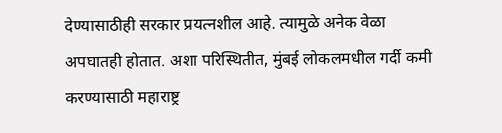देण्यासाठीही सरकार प्रयत्नशील आहे. त्यामुळे अनेक वेळा अपघातही होतात. अशा परिस्थितीत, मुंबई लोकलमधील गर्दी कमी करण्यासाठी महाराष्ट्र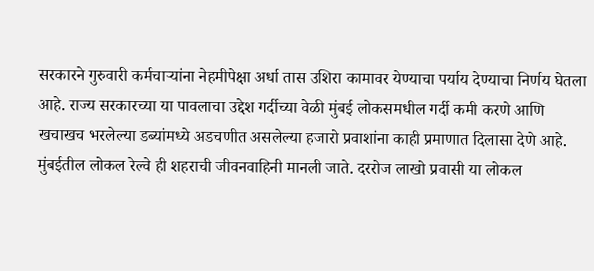सरकारने गुरुवारी कर्मचाऱ्यांना नेहमीपेक्षा अर्धा तास उशिरा कामावर येण्याचा पर्याय देण्याचा निर्णय घेतला आहे. राज्य सरकारच्या या पावलाचा उद्देश गर्दीच्या वेळी मुंबई लोकसमधील गर्दी कमी करणे आणि खचाखच भरलेल्या डब्यांमध्ये अडचणीत असलेल्या हजारो प्रवाशांना काही प्रमाणात दिलासा देणे आहे.
मुंबईतील लोकल रेल्वे ही शहराची जीवनवाहिनी मानली जाते. दररोज लाखो प्रवासी या लोकल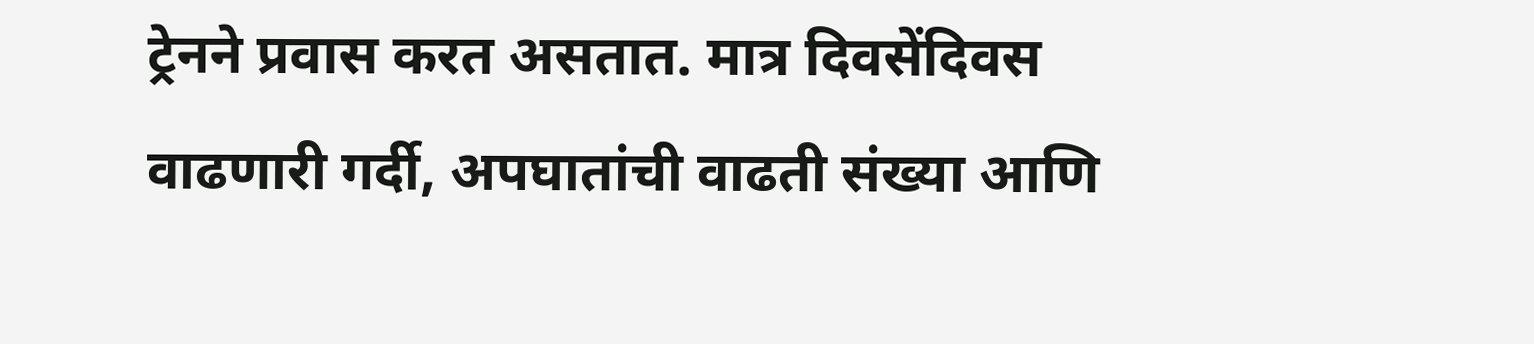ट्रेनने प्रवास करत असतात. मात्र दिवसेंदिवस वाढणारी गर्दी, अपघातांची वाढती संख्या आणि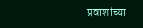प्रवाशांच्या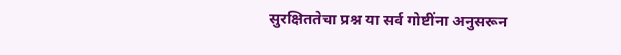सुरक्षिततेचा प्रश्न या सर्व गोष्टींना अनुसरून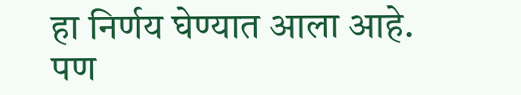हा निर्णय घेण्यात आला आहे. पण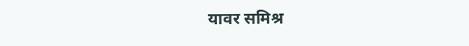यावर समिश्र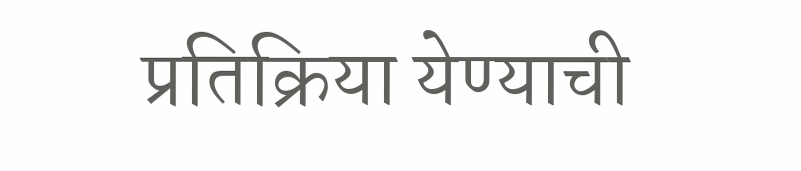प्रतिक्रिया येण्याची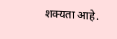शक्यता आहे.